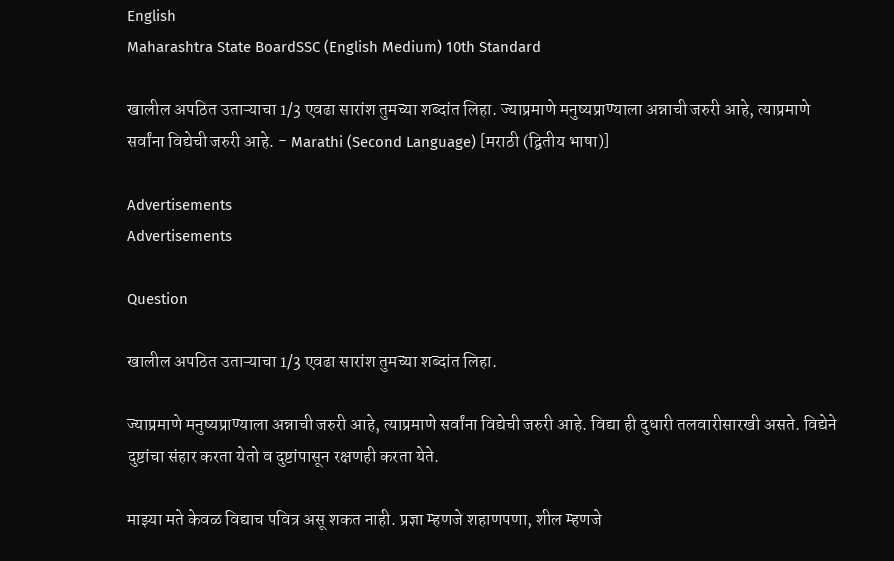English
Maharashtra State BoardSSC (English Medium) 10th Standard

खालील अपठित उताऱ्याचा 1/3 एवढा सारांश तुमच्या शब्दांत लिहा. ज्याप्रमाणे मनुष्यप्राण्याला अन्नाची जरुरी आहे, त्याप्रमाणे सर्वांना विद्येची जरुरी आहे. - Marathi (Second Language) [मराठी (द्वितीय भाषा)]

Advertisements
Advertisements

Question

खालील अपठित उताऱ्याचा 1/3 एवढा सारांश तुमच्या शब्दांत लिहा.

ज्याप्रमाणे मनुष्यप्राण्याला अन्नाची जरुरी आहे, त्याप्रमाणे सर्वांना विद्येची जरुरी आहे. विद्या ही दुधारी तलवारीसारखी असते. विद्येने दुष्टांचा संहार करता येतो व दुष्टांपासून रक्षणही करता येते.

माझ्या मते केवळ विद्याच पवित्र असू शकत नाही. प्रज्ञा म्हणजे शहाणपणा, शील म्हणजे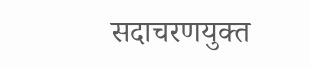सदाचरणयुक्त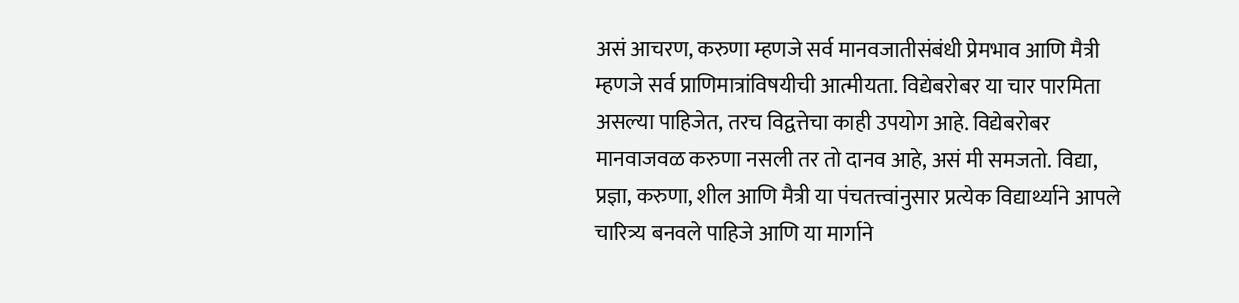असं आचरण, करुणा म्हणजे सर्व मानवजातीसंबंधी प्रेमभाव आणि मैत्री म्हणजे सर्व प्राणिमात्रांविषयीची आत्मीयता. विद्येबरोबर या चार पारमिता असल्या पाहिजेत, तरच विद्वत्तेचा काही उपयोग आहे. विद्येबरोबर मानवाजवळ करुणा नसली तर तो दानव आहे, असं मी समजतो. विद्या, प्रज्ञा, करुणा, शील आणि मैत्री या पंचतत्त्वांनुसार प्रत्येक विद्यार्थ्याने आपले चारित्र्य बनवले पाहिजे आणि या मार्गाने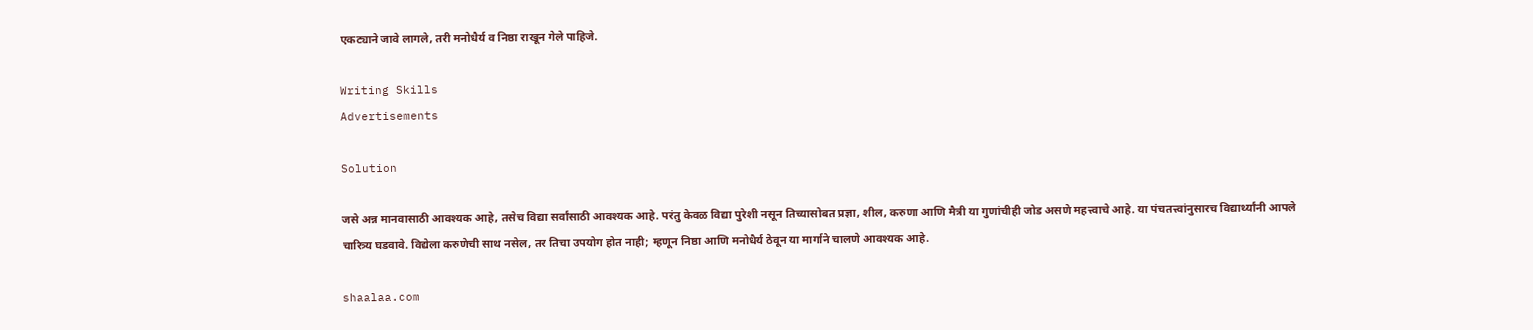एकट्याने जावे लागले, तरी मनोधैर्य व निष्ठा राखून गेले पाहिजे.

Writing Skills
Advertisements

Solution

जसे अन्न मानवासाठी आवश्यक आहे, तसेच विद्या सर्वांसाठी आवश्यक आहे. परंतु केवळ विद्या पुरेशी नसून तिच्यासोबत प्रज्ञा, शील, करुणा आणि मैत्री या गुणांचीही जोड असणे महत्त्वाचे आहे. या पंचतत्त्वांनुसारच विद्यार्थ्यांनी आपले चारित्र्य घडवावे. विद्येला करुणेची साथ नसेल, तर तिचा उपयोग होत नाही; म्हणून निष्ठा आणि मनोधैर्य ठेवून या मार्गाने चालणे आवश्यक आहे.

shaalaa.com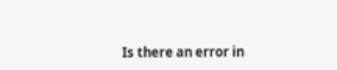Is there an error in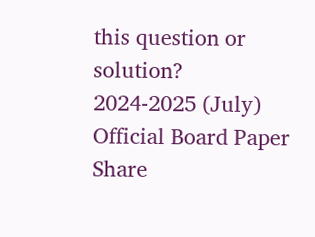this question or solution?
2024-2025 (July) Official Board Paper
Share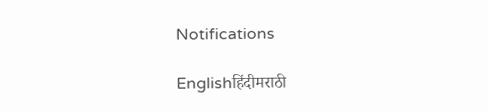Notifications

Englishहिंदीमराठी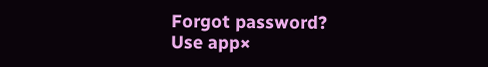Forgot password?
Use app×